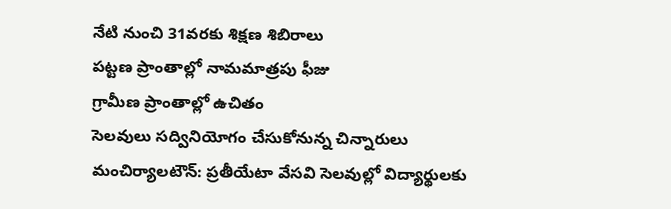నేటి నుంచి 31వరకు శిక్షణ శిబిరాలు
పట్టణ ప్రాంతాల్లో నామమాత్రపు ఫీజు
గ్రామీణ ప్రాంతాల్లో ఉచితం
సెలవులు సద్వినియోగం చేసుకోనున్న చిన్నారులు
మంచిర్యాలటౌన్: ప్రతీయేటా వేసవి సెలవుల్లో విద్యార్థులకు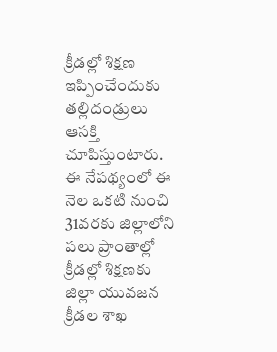క్రీడల్లో శిక్షణ ఇప్పించేందుకు తల్లిదండ్రులు ఆసక్తి చూపిస్తుంటారు. ఈ నేపథ్యంలో ఈ నెల ఒకటి నుంచి 31వరకు జిల్లాలోని పలు ప్రాంతాల్లో క్రీడల్లో శిక్షణకు జిల్లా యువజన క్రీడల శాఖ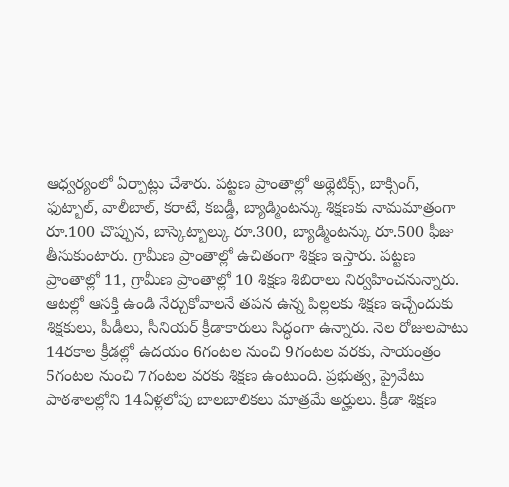ఆధ్వర్యంలో ఏర్పాట్లు చేశారు. పట్టణ ప్రాంతాల్లో అథ్లెటిక్స్, బాక్సింగ్, ఫుట్బాల్, వాలీబాల్, కరాటే, కబడ్డీ, బ్యాడ్మింటన్కు శిక్షణకు నామమాత్రంగా రూ.100 చొప్పున, బాస్కెట్బాల్కు రూ.300, బ్యాడ్మింటన్కు రూ.500 ఫీజు తీసుకుంటారు. గ్రామీణ ప్రాంతాల్లో ఉచితంగా శిక్షణ ఇస్తారు. పట్టణ ప్రాంతాల్లో 11, గ్రామీణ ప్రాంతాల్లో 10 శిక్షణ శిబిరాలు నిర్వహించనున్నారు. ఆటల్లో ఆసక్తి ఉండి నేర్చుకోవాలనే తపన ఉన్న పిల్లలకు శిక్షణ ఇచ్చేందుకు శిక్షకులు, పీడీలు, సీనియర్ క్రీడాకారులు సిద్ధంగా ఉన్నారు. నెల రోజులపాటు 14రకాల క్రీడల్లో ఉదయం 6గంటల నుంచి 9గంటల వరకు, సాయంత్రం 5గంటల నుంచి 7గంటల వరకు శిక్షణ ఉంటుంది. ప్రభుత్వ, ప్రైవేటు పాఠశాలల్లోని 14ఏళ్లలోపు బాలబాలికలు మాత్రమే అర్హులు. క్రీడా శిక్షణ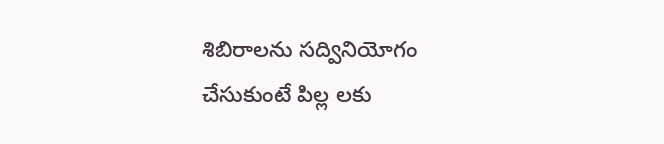శిబిరాలను సద్వినియోగం చేసుకుంటే పిల్ల లకు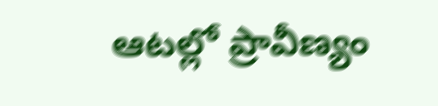ఆటల్లో ప్రావీణ్యం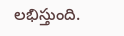లభిస్తుంది.